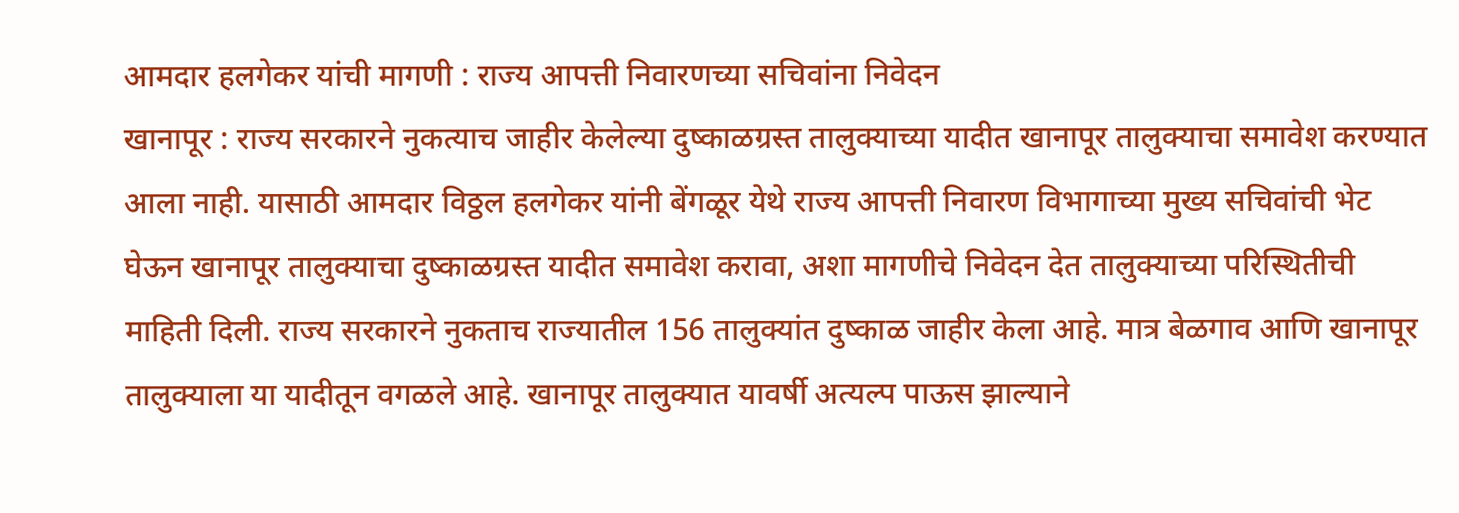आमदार हलगेकर यांची मागणी : राज्य आपत्ती निवारणच्या सचिवांना निवेदन
खानापूर : राज्य सरकारने नुकत्याच जाहीर केलेल्या दुष्काळग्रस्त तालुक्याच्या यादीत खानापूर तालुक्याचा समावेश करण्यात आला नाही. यासाठी आमदार विठ्ठल हलगेकर यांनी बेंगळूर येथे राज्य आपत्ती निवारण विभागाच्या मुख्य सचिवांची भेट घेऊन खानापूर तालुक्याचा दुष्काळग्रस्त यादीत समावेश करावा, अशा मागणीचे निवेदन देत तालुक्याच्या परिस्थितीची माहिती दिली. राज्य सरकारने नुकताच राज्यातील 156 तालुक्यांत दुष्काळ जाहीर केला आहे. मात्र बेळगाव आणि खानापूर तालुक्याला या यादीतून वगळले आहे. खानापूर तालुक्यात यावर्षी अत्यल्प पाऊस झाल्याने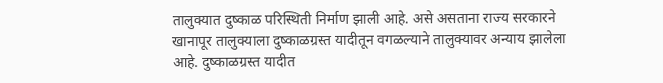तालुक्यात दुष्काळ परिस्थिती निर्माण झाली आहे. असे असताना राज्य सरकारने खानापूर तालुक्याला दुष्काळग्रस्त यादीतून वगळल्याने तालुक्यावर अन्याय झालेला आहे. दुष्काळग्रस्त यादीत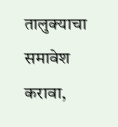तालुक्याचा समावेश करावा,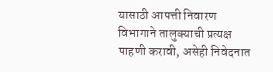यासाठी आपत्ती निवारण विभागाने तालुक्याची प्रत्यक्ष पाहणी करावी, असेही निवेदनात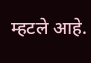म्हटले आहे.